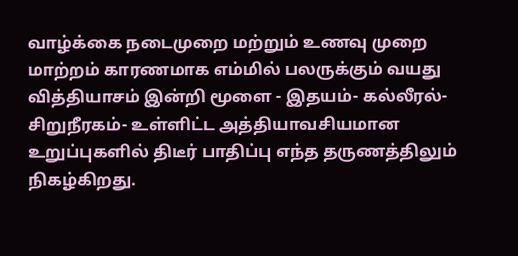வாழ்க்கை நடைமுறை மற்றும் உணவு முறை மாற்றம் காரணமாக எம்மில் பலருக்கும் வயது வித்தியாசம் இன்றி மூளை - இதயம்- கல்லீரல்- சிறுநீரகம்- உள்ளிட்ட அத்தியாவசியமான உறுப்புகளில் திடீர் பாதிப்பு எந்த தருணத்திலும் நிகழ்கிறது.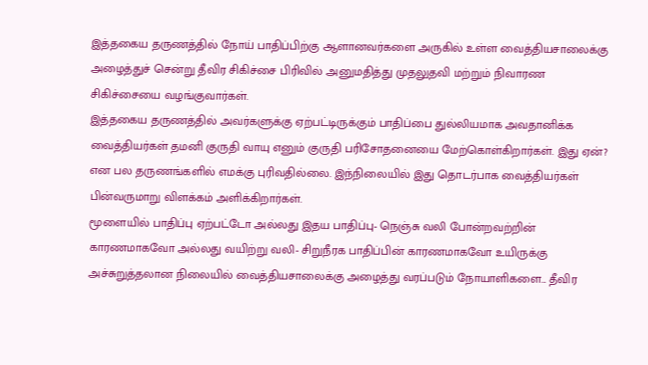இத்தகைய தருணத்தில் நோய் பாதிப்பிற்கு ஆளானவர்களை அருகில் உள்ள வைத்தியசாலைக்கு அழைத்துச் சென்று தீவிர சிகிச்சை பிரிவில் அனுமதித்து முதலுதவி மற்றும் நிவாரண சிகிச்சையை வழங்குவார்கள்.
இத்தகைய தருணத்தில் அவர்களுக்கு ஏற்பட்டிருக்கும் பாதிப்பை துல்லியமாக அவதானிக்க வைத்தியர்கள் தமனி குருதி வாயு எனும் குருதி பரிசோதனையை மேற்கொள்கிறார்கள். இது ஏன்? என பல தருணங்களில் எமக்கு புரிவதில்லை. இந்நிலையில் இது தொடர்பாக வைத்தியர்கள் பின்வருமாறு விளக்கம் அளிக்கிறார்கள்.
மூளையில் பாதிப்பு ஏற்பட்டோ அல்லது இதய பாதிப்பு- நெஞ்சு வலி போன்றவற்றின் காரணமாகவோ அல்லது வயிற்று வலி- சிறுநீரக பாதிப்பின் காரணமாகவோ உயிருக்கு அச்சுறுத்தலான நிலையில் வைத்தியசாலைக்கு அழைத்து வரப்படும் நோயாளிகளை... தீவிர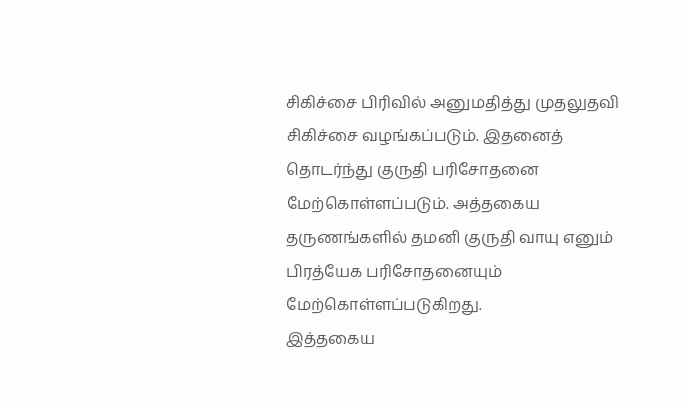சிகிச்சை பிரிவில் அனுமதித்து முதலுதவி சிகிச்சை வழங்கப்படும். இதனைத் தொடர்ந்து குருதி பரிசோதனை மேற்கொள்ளப்படும். அத்தகைய தருணங்களில் தமனி குருதி வாயு எனும் பிரத்யேக பரிசோதனையும் மேற்கொள்ளப்படுகிறது.
இத்தகைய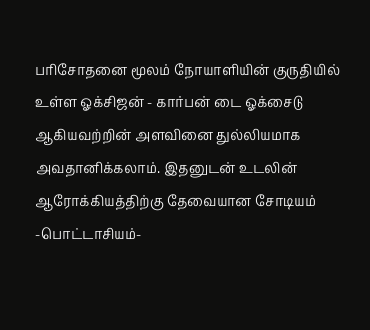பரிசோதனை மூலம் நோயாளியின் குருதியில் உள்ள ஓக்சிஜன் - கார்பன் டை ஓக்சைடு ஆகியவற்றின் அளவினை துல்லியமாக அவதானிக்கலாம். இதனுடன் உடலின் ஆரோக்கியத்திற்கு தேவையான சோடியம் -பொட்டாசியம்-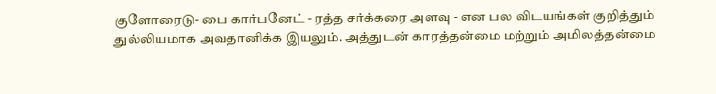குளோரைடு- பை கார்பனேட் - ரத்த சர்க்கரை அளவு - என பல விடயங்கள் குறித்தும் துல்லியமாக அவதானிக்க இயலும். அத்துடன் காரத்தன்மை மற்றும் அமிலத்தன்மை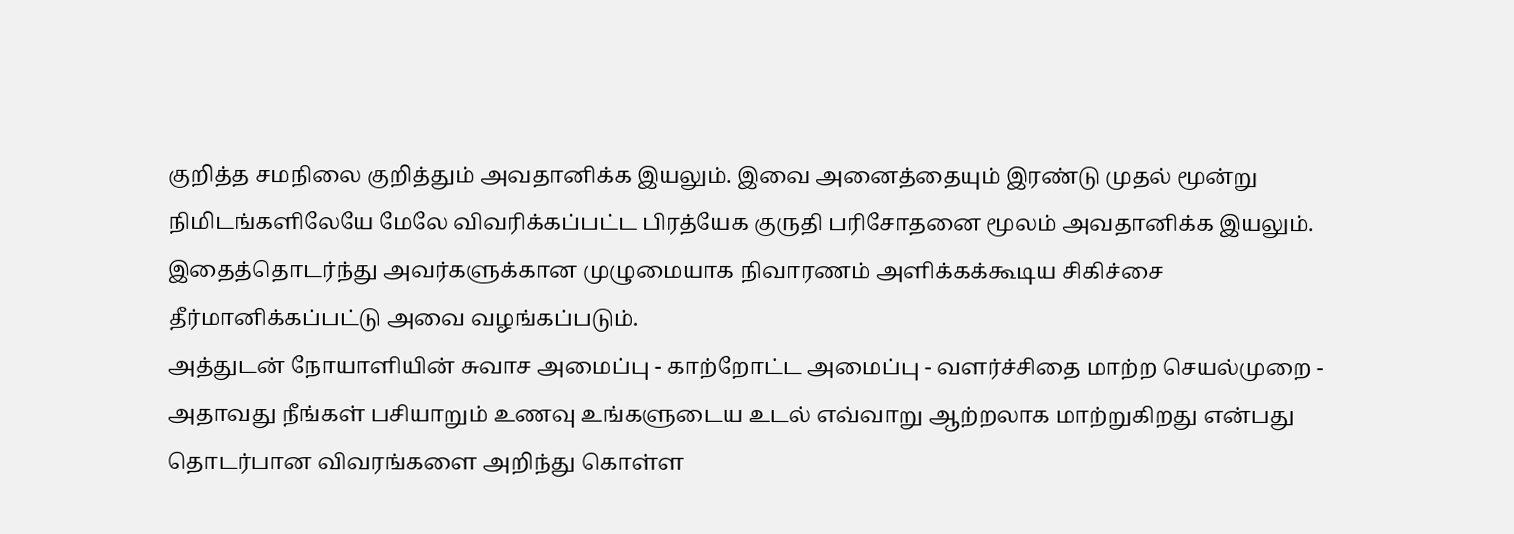குறித்த சமநிலை குறித்தும் அவதானிக்க இயலும். இவை அனைத்தையும் இரண்டு முதல் மூன்று நிமிடங்களிலேயே மேலே விவரிக்கப்பட்ட பிரத்யேக குருதி பரிசோதனை மூலம் அவதானிக்க இயலும். இதைத்தொடர்ந்து அவர்களுக்கான முழுமையாக நிவாரணம் அளிக்கக்கூடிய சிகிச்சை தீர்மானிக்கப்பட்டு அவை வழங்கப்படும்.
அத்துடன் நோயாளியின் சுவாச அமைப்பு - காற்றோட்ட அமைப்பு - வளர்ச்சிதை மாற்ற செயல்முறை - அதாவது நீங்கள் பசியாறும் உணவு உங்களுடைய உடல் எவ்வாறு ஆற்றலாக மாற்றுகிறது என்பது தொடர்பான விவரங்களை அறிந்து கொள்ள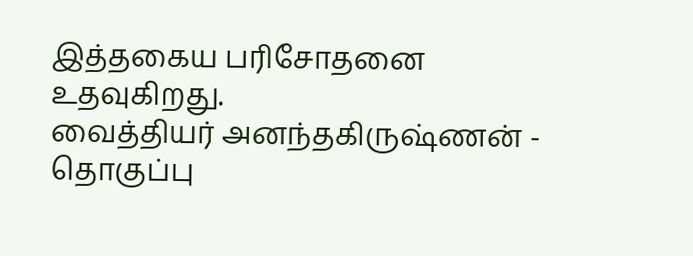இத்தகைய பரிசோதனை உதவுகிறது.
வைத்தியர் அனந்தகிருஷ்ணன் - தொகுப்பு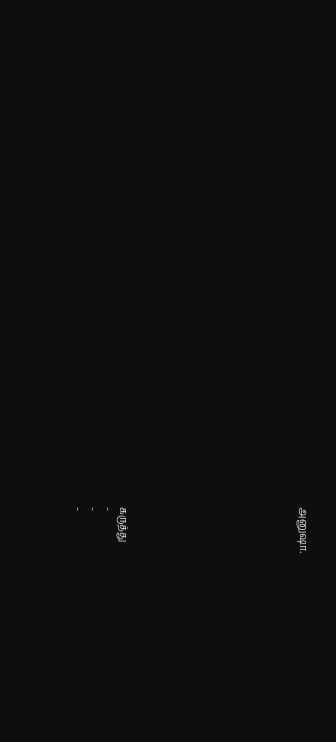அனுஷா.











கருத்து
-
-
-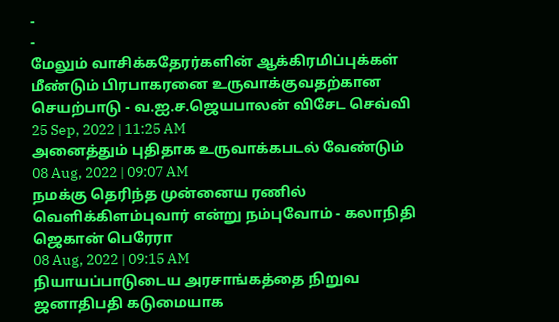-
-
மேலும் வாசிக்கதேரர்களின் ஆக்கிரமிப்புக்கள் மீண்டும் பிரபாகரனை உருவாக்குவதற்கான செயற்பாடு - வ.ஐ.ச.ஜெயபாலன் விசேட செவ்வி
25 Sep, 2022 | 11:25 AM
அனைத்தும் புதிதாக உருவாக்கபடல் வேண்டும்
08 Aug, 2022 | 09:07 AM
நமக்கு தெரிந்த முன்னைய ரணில் வெளிக்கிளம்புவார் என்று நம்புவோம் - கலாநிதி ஜெகான் பெரேரா
08 Aug, 2022 | 09:15 AM
நியாயப்பாடுடைய அரசாங்கத்தை நிறுவ ஜனாதிபதி கடுமையாக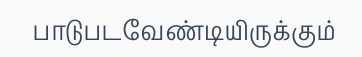பாடுபடவேண்டியிருக்கும்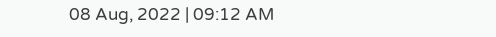08 Aug, 2022 | 09:12 AM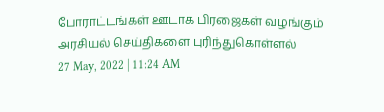போராட்டங்கள் ஊடாக பிரஜைகள் வழங்கும் அரசியல் செய்திகளை புரிந்துகொள்ளல்
27 May, 2022 | 11:24 AM